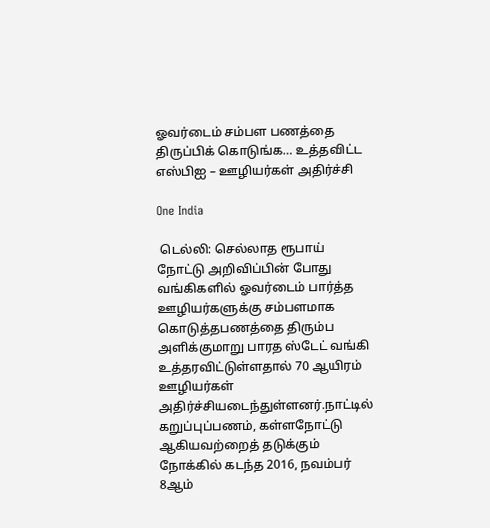ஓவர்டைம் சம்பள பணத்தை திருப்பிக் கொடுங்க… உத்தவிட்ட எஸ்பிஐ – ஊழியர்கள் அதிர்ச்சி

One India

 டெல்லி: செல்லாத ரூபாய் நோட்டு அறிவிப்பின் போது வங்கிகளில் ஓவர்டைம் பார்த்த ஊழியர்களுக்கு சம்பளமாக கொடுத்தபணத்தை திரும்ப அளிக்குமாறு பாரத ஸ்டேட் வங்கி உத்தரவிட்டுள்ளதால் 70 ஆயிரம் ஊழியர்கள் அதிர்ச்சியடைந்துள்ளனர்.நாட்டில் கறுப்புப்பணம், கள்ளநோட்டு ஆகியவற்றைத் தடுக்கும் நோக்கில் கடந்த 2016, நவம்பர் 8ஆம்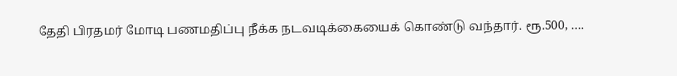தேதி பிரதமர் மோடி பணமதிப்பு நீக்க நடவடிக்கையைக் கொண்டு வந்தார். ரூ.500, ….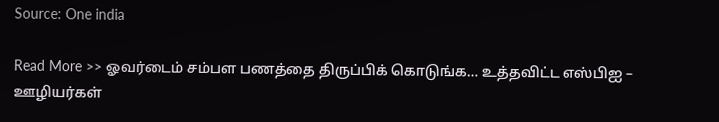Source: One india

Read More >> ஓவர்டைம் சம்பள பணத்தை திருப்பிக் கொடுங்க… உத்தவிட்ட எஸ்பிஐ – ஊழியர்கள்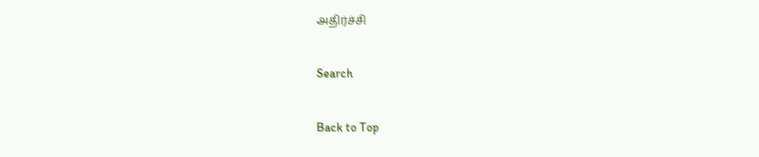அதிர்ச்சி

Search

Back to Top